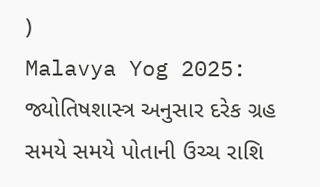)
Malavya Yog 2025: જ્યોતિષશાસ્ત્ર અનુસાર દરેક ગ્રહ સમયે સમયે પોતાની ઉચ્ચ રાશિ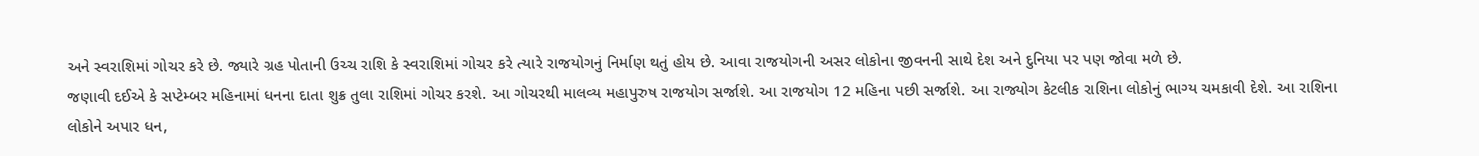અને સ્વરાશિમાં ગોચર કરે છે. જ્યારે ગ્રહ પોતાની ઉચ્ચ રાશિ કે સ્વરાશિમાં ગોચર કરે ત્યારે રાજયોગનું નિર્માણ થતું હોય છે. આવા રાજયોગની અસર લોકોના જીવનની સાથે દેશ અને દુનિયા પર પણ જોવા મળે છે.
જણાવી દઈએ કે સપ્ટેમ્બર મહિનામાં ધનના દાતા શુક્ર તુલા રાશિમાં ગોચર કરશે. આ ગોચરથી માલવ્ય મહાપુરુષ રાજયોગ સર્જાશે. આ રાજયોગ 12 મહિના પછી સર્જાશે. આ રાજ્યોગ કેટલીક રાશિના લોકોનું ભાગ્ય ચમકાવી દેશે. આ રાશિના લોકોને અપાર ધન,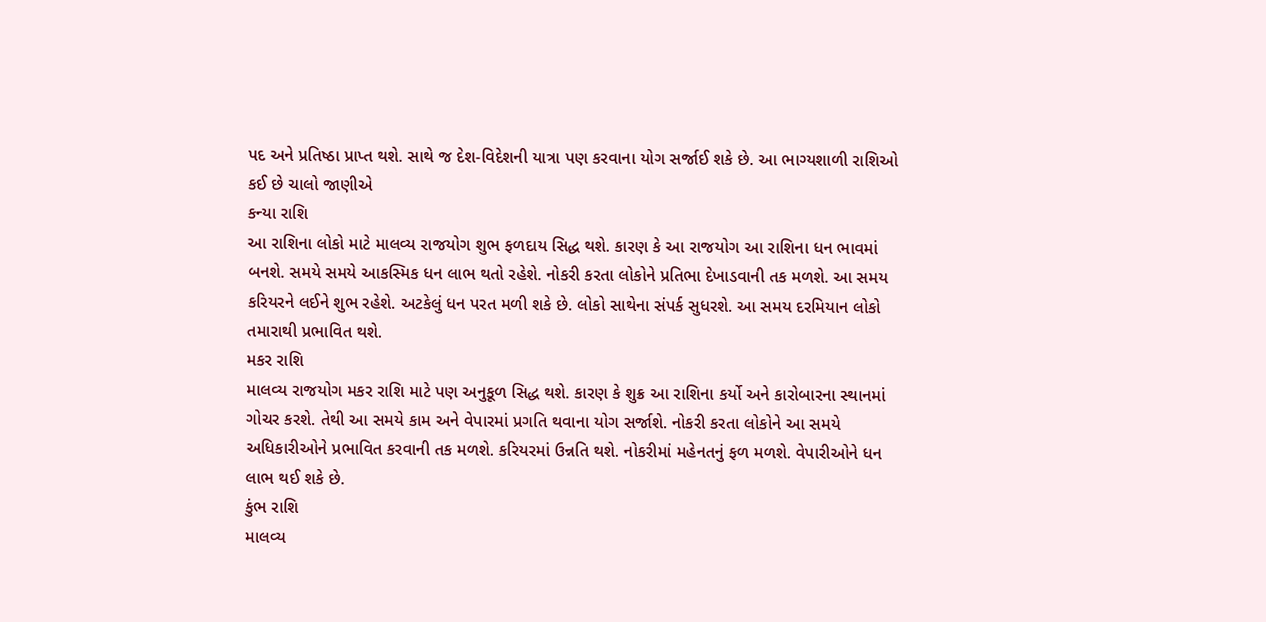પદ અને પ્રતિષ્ઠા પ્રાપ્ત થશે. સાથે જ દેશ-વિદેશની યાત્રા પણ કરવાના યોગ સર્જાઈ શકે છે. આ ભાગ્યશાળી રાશિઓ કઈ છે ચાલો જાણીએ
કન્યા રાશિ
આ રાશિના લોકો માટે માલવ્ય રાજયોગ શુભ ફળદાય સિદ્ધ થશે. કારણ કે આ રાજયોગ આ રાશિના ધન ભાવમાં બનશે. સમયે સમયે આકસ્મિક ધન લાભ થતો રહેશે. નોકરી કરતા લોકોને પ્રતિભા દેખાડવાની તક મળશે. આ સમય કરિયરને લઈને શુભ રહેશે. અટકેલું ધન પરત મળી શકે છે. લોકો સાથેના સંપર્ક સુધરશે. આ સમય દરમિયાન લોકો તમારાથી પ્રભાવિત થશે.
મકર રાશિ
માલવ્ય રાજયોગ મકર રાશિ માટે પણ અનુકૂળ સિદ્ધ થશે. કારણ કે શુક્ર આ રાશિના કર્યો અને કારોબારના સ્થાનમાં ગોચર કરશે. તેથી આ સમયે કામ અને વેપારમાં પ્રગતિ થવાના યોગ સર્જાશે. નોકરી કરતા લોકોને આ સમયે અધિકારીઓને પ્રભાવિત કરવાની તક મળશે. કરિયરમાં ઉન્નતિ થશે. નોકરીમાં મહેનતનું ફળ મળશે. વેપારીઓને ધન લાભ થઈ શકે છે.
કુંભ રાશિ
માલવ્ય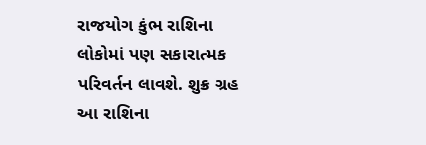રાજયોગ કુંભ રાશિના લોકોમાં પણ સકારાત્મક પરિવર્તન લાવશે. શુક્ર ગ્રહ આ રાશિના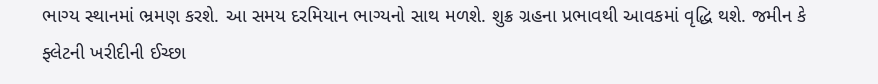ભાગ્ય સ્થાનમાં ભ્રમણ કરશે. આ સમય દરમિયાન ભાગ્યનો સાથ મળશે. શુક્ર ગ્રહના પ્રભાવથી આવકમાં વૃદ્ધિ થશે. જમીન કે ફ્લેટની ખરીદીની ઈચ્છા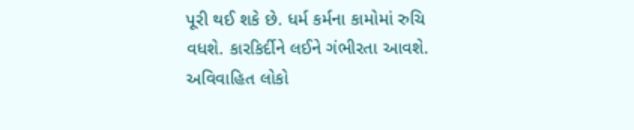પૂરી થઈ શકે છે. ધર્મ કર્મના કામોમાં રુચિ વધશે. કારકિર્દીને લઈને ગંભીરતા આવશે. અવિવાહિત લોકો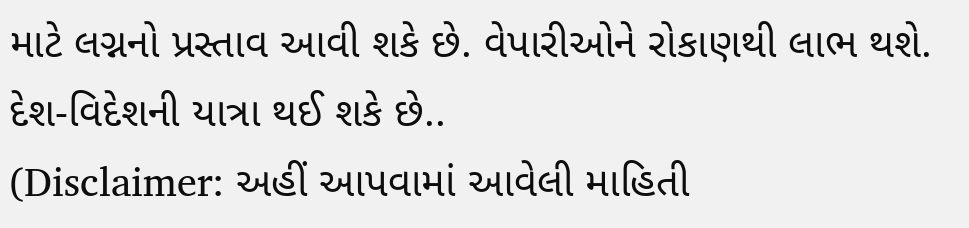માટે લગ્નનો પ્રસ્તાવ આવી શકે છે. વેપારીઓને રોકાણથી લાભ થશે. દેશ-વિદેશની યાત્રા થઈ શકે છે..
(Disclaimer: અહીં આપવામાં આવેલી માહિતી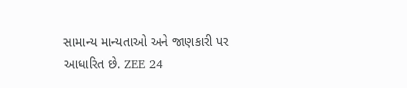સામાન્ય માન્યતાઓ અને જાણકારી પર આધારિત છે. ZEE 24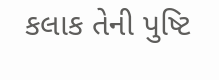કલાક તેની પુષ્ટિ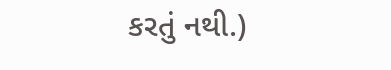કરતું નથી.)